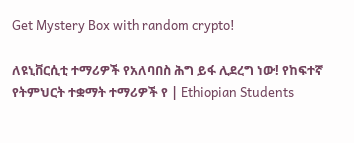Get Mystery Box with random crypto!

ለዩኒቨርሲቲ ተማሪዎች የአለባበስ ሕግ ይፋ ሊደረግ ነው! የከፍተኛ የትምህርት ተቋማት ተማሪዎች የ | Ethiopian Students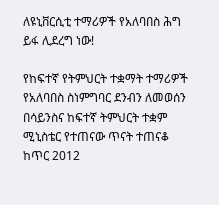ለዩኒቨርሲቲ ተማሪዎች የአለባበስ ሕግ ይፋ ሊደረግ ነው!

የከፍተኛ የትምህርት ተቋማት ተማሪዎች የአለባበስ ስነምግባር ደንብን ለመወሰን በሳይንስና ከፍተኛ ትምህርት ተቋም ሚኒስቴር የተጠናው ጥናት ተጠናቆ ከጥር 2012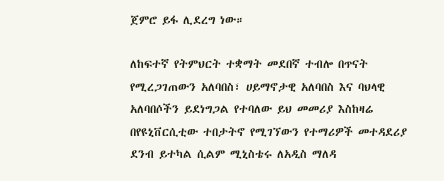ጀምሮ ይፋ ሊደረግ ነው።

ለከፍተኛ የትምህርት ተቋማት መደበኛ ተብሎ በጥናት የሚረጋገጠውን አለባበስ፣ ሀይማኖታዊ አለባበስ እና ባህላዊ አለባበሶችን ይደነግጋል የተባለው ይህ መመሪያ እስከዛሬ በየዩኒቨርሲቲው ተበታትኖ የሚገኘውን የተማሪዎች መተዳደሪያ ደንብ ይተካል ሲልም ሚኒስቴሩ ለአዲስ ማለዳ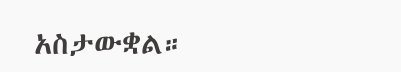አስታውቋል።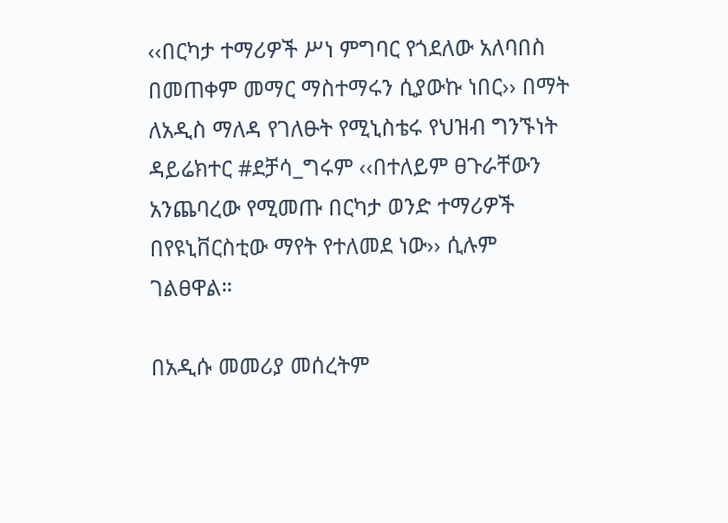‹‹በርካታ ተማሪዎች ሥነ ምግባር የጎደለው አለባበስ በመጠቀም መማር ማስተማሩን ሲያውኩ ነበር›› በማት ለአዲስ ማለዳ የገለፁት የሚኒስቴሩ የህዝብ ግንኙነት ዳይሬክተር #ደቻሳ_ግሩም ‹‹በተለይም ፀጉራቸውን አንጨባረው የሚመጡ በርካታ ወንድ ተማሪዎች በየዩኒቨርስቲው ማየት የተለመደ ነው›› ሲሉም ገልፀዋል።

በአዲሱ መመሪያ መሰረትም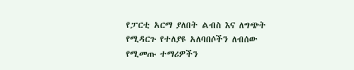የፓርቲ አርማ ያለበት ልብስ እና ለግጭት የሚዳርጉ የተለያዩ አለባበሶችን ለብሰው የሚመጡ ተማሪዎችን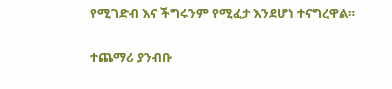የሚገድብ እና ችግሩንም የሚፈታ እንደሆነ ተናግረዋል።

ተጨማሪ ያንብቡ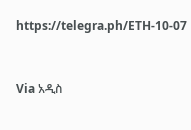https://telegra.ph/ETH-10-07


Via አዲስ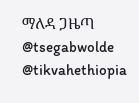ማለዳ ጋዜጣ
@tsegabwolde @tikvahethiopia